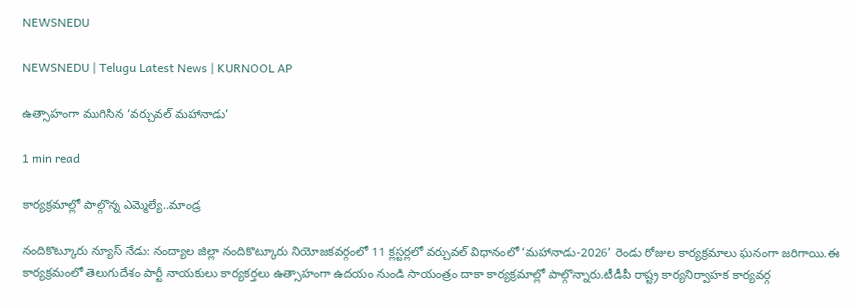NEWSNEDU

NEWSNEDU | Telugu Latest News | KURNOOL AP

ఉత్సాహంగా ముగిసిన ‘వర్చువల్ మహానాడు’

1 min read

కార్యక్రమాల్లో పాల్గొన్న ఎమ్మెల్యే..మాండ్ర

నందికొట్కూరు న్యూస్ నేడు: నంద్యాల జిల్లా నందికొట్కూరు నియోజకవర్గంలో 11 క్లస్టర్లలో వర్చువల్ విధానంలో ‘మహానాడు-2026’ రెండు రోజుల కార్యక్రమాలు ఘనంగా జరిగాయి.ఈ కార్యక్రమంలో తెలుగుదేశం పార్టీ నాయకులు కార్యకర్తలు ఉత్సాహంగా ఉదయం నుండి సాయంత్రం దాకా కార్యక్రమాల్లో పాల్గొన్నారు.టీడీపీ రాష్ట్ర కార్యనిర్వాహక కార్యవర్గ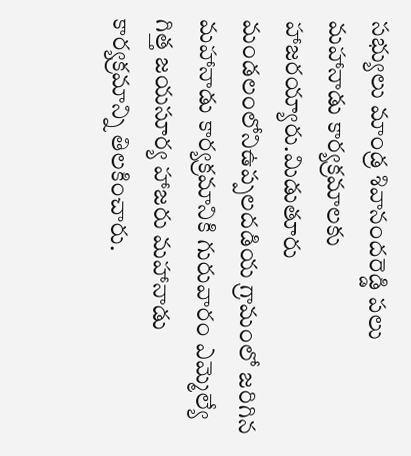సభ్యులు మాండ్ర శివానందరెడ్డి పలు మహానాడు కార్యక్రమాలకు హాజరయ్యారు.మిడుతూరు మండలంలోనిఉప్పలదడియ గ్రామంలో జరిగిన మహానాడు కార్యక్రమానికి గురువారం ఎమ్మెల్యే గిత్త జయసూర్య హాజరు మహానాడు కార్యక్రమాన్ని తిలకించారు.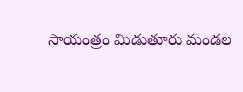సాయంత్రం మిడుతూరు మండల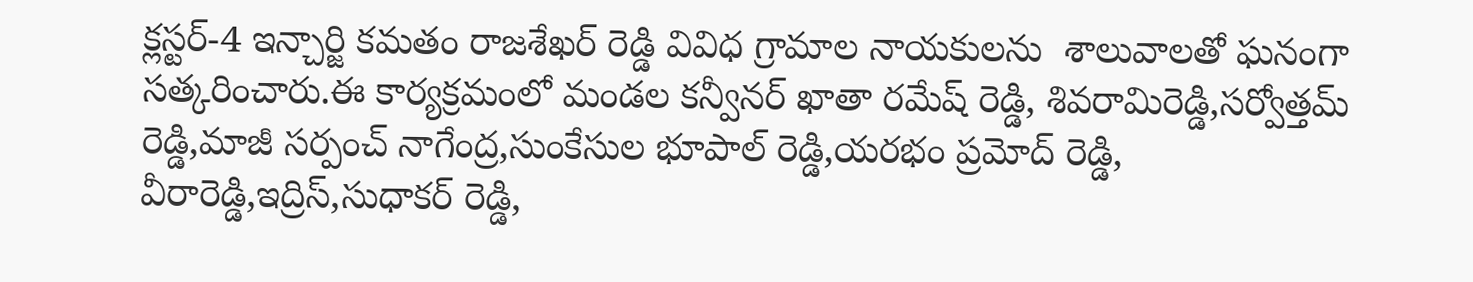క్లస్టర్-4 ఇన్చార్జి కమతం రాజశేఖర్ రెడ్డి వివిధ గ్రామాల నాయకులను  శాలువాలతో ఘనంగా సత్కరించారు.ఈ కార్యక్రమంలో మండల కన్వీనర్ ఖాతా రమేష్ రెడ్డి, శివరామిరెడ్డి,సర్వోత్తమ్ రెడ్డి,మాజీ సర్పంచ్ నాగేంద్ర,సుంకేసుల భూపాల్ రెడ్డి,యరభం ప్రమోద్ రెడ్డి, వీరారెడ్డి,ఇద్రిస్,సుధాకర్ రెడ్డి,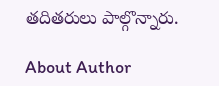తదితరులు పాల్గొన్నారు.

About Author